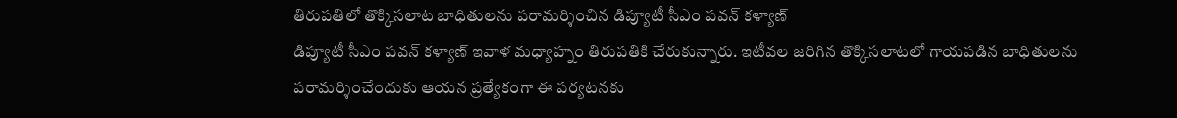తిరుపతిలో తొక్కిసలాట బాధితులను పరామర్శించిన డిప్యూటీ సీఎం పవన్ కళ్యాణ్
డిప్యూటీ సీఎం పవన్ కళ్యాణ్ ఇవాళ మధ్యాహ్నం తిరుపతికి చేరుకున్నారు. ఇటీవల జరిగిన తొక్కిసలాటలో గాయపడిన బాధితులను పరామర్శించేందుకు ఆయన ప్రత్యేకంగా ఈ పర్యటనకు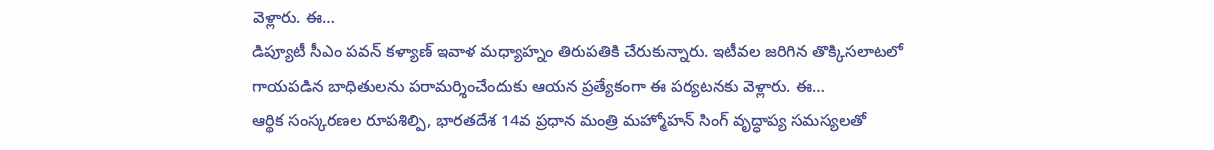వెళ్లారు. ఈ…
డిప్యూటీ సీఎం పవన్ కళ్యాణ్ ఇవాళ మధ్యాహ్నం తిరుపతికి చేరుకున్నారు. ఇటీవల జరిగిన తొక్కిసలాటలో గాయపడిన బాధితులను పరామర్శించేందుకు ఆయన ప్రత్యేకంగా ఈ పర్యటనకు వెళ్లారు. ఈ…
ఆర్థిక సంస్కరణల రూపశిల్పి, భారతదేశ 14వ ప్రధాన మంత్రి మహ్మోహన్ సింగ్ వృద్ధాప్య సమస్యలతో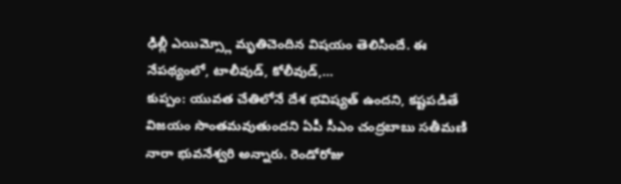ఢిల్లీ ఎయిమ్స్లో మృతిచెందిన విషయం తెలిసిందే. ఈ నేపథ్యంలో, టాలీవుడ్, కోలీవుడ్,…
కుప్పం: యువత చేతిలోనే దేశ భవిష్యత్ ఉందని, కష్టపడితే విజయం సొంతమవుతుందని ఏపీ సీఎం చంద్రబాబు సతీమణి నారా భువనేశ్వరి అన్నారు. రెండోరోజు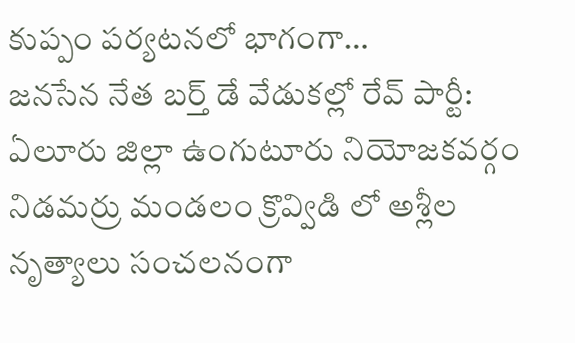కుప్పం పర్యటనలో భాగంగా…
జనసేన నేత బర్త్ డే వేడుకల్లో రేవ్ పార్టీ: ఏలూరు జిల్లా ఉంగుటూరు నియోజకవర్గం నిడమర్రు మండలం క్రొవ్విడి లో అశ్లీల నృత్యాలు సంచలనంగా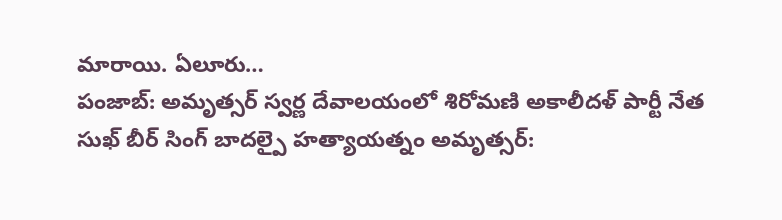మారాయి. ఏలూరు…
పంజాబ్: అమృత్సర్ స్వర్ణ దేవాలయంలో శిరోమణి అకాలీదళ్ పార్టీ నేత సుఖ్ బీర్ సింగ్ బాదల్పై హత్యాయత్నం అమృత్సర్: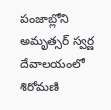పంజాబ్లోని అమృత్సర్ స్వర్ణ దేవాలయంలో శిరోమణి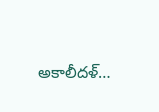అకాలీదళ్…